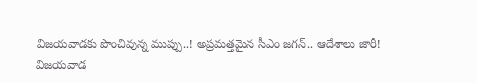విజయవాడకు పొంచివున్న ముప్పు..! అప్రమత్తమైన సీఎం జగన్.. ఆదేశాలు జారీ!
విజయవాడ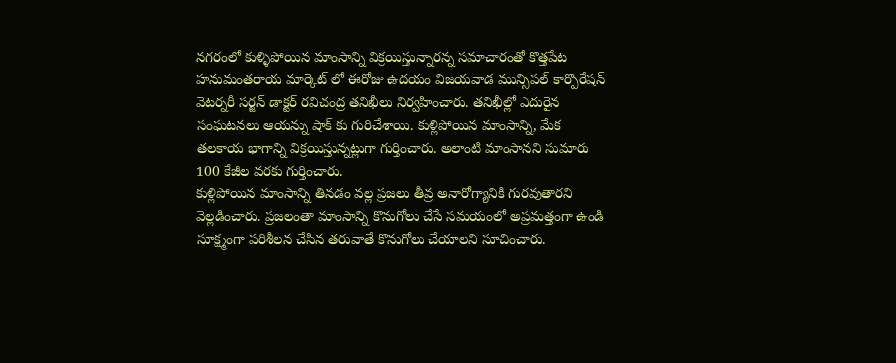నగరంలో కుళ్ళిపోయిన మాంసాన్ని విక్రయిస్తున్నారన్న సమాచారంతో కొత్తపేట హనుమంతరాయ మార్కెట్ లో ఈరోజు ఉదయం విజయవాడ మున్సిపల్ కార్పొరేషన్ వెటర్నరీ సర్జన్ డాక్టర్ రవిచంద్ర తనిఖీలు నిర్వహించారు. తనిఖీల్లో ఎదురైన సంఘటనలు ఆయన్ను షాక్ కు గురిచేశాయి. కుళ్లిపోయిన మాంసాన్ని, మేక తలకాయ భాగాన్ని విక్రయిస్తున్నట్లుగా గుర్తించారు. అలాంటి మాంసానని సుమారు 100 కేజీల వరకు గుర్తించారు.
కుళ్లిపోయిన మాంసాన్ని తినడం వల్ల ప్రజలు తీవ్ర అనారోగ్యానికి గురవుతారని వెల్లడించారు. ప్రజలంతా మాంసాన్ని కొనుగోలు చేసే సమయంలో అప్రమత్తంగా ఉండి సూక్ష్మంగా పరిశీలన చేసిన తరువాతే కొనుగోలు చేయాలని సూచించారు.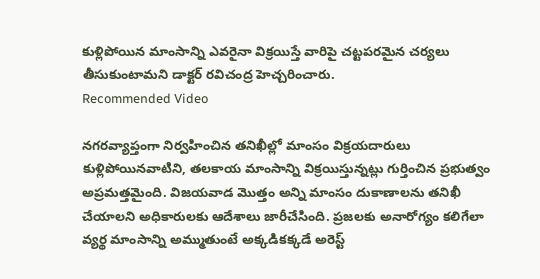కుళ్లిపోయిన మాంసాన్ని ఎవరైనా విక్రయిస్తే వారిపై చట్టపరమైన చర్యలు తీసుకుంటామని డాక్టర్ రవిచంద్ర హెచ్చరించారు.
Recommended Video

నగరవ్యాప్తంగా నిర్వహించిన తనిఖీల్లో మాంసం విక్రయదారులు కుళ్లిపోయినవాటిని, తలకాయ మాంసాన్ని విక్రయిస్తున్నట్లు గుర్తించిన ప్రభుత్వం అప్రమత్తమైంది. విజయవాడ మొత్తం అన్ని మాంసం దుకాణాలను తనిఖీ చేయాలని అధికారులకు ఆదేశాలు జారీచేసింది. ప్రజలకు అనారోగ్యం కలిగేలా వ్యర్థ మాంసాన్ని అమ్ముతుంటే అక్కడికక్కడే అరెస్ట్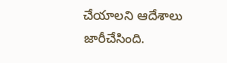చేయాలని ఆదేశాలు జారీచేసింది.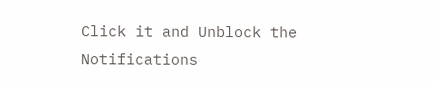Click it and Unblock the Notifications